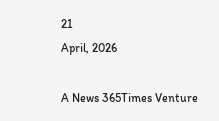21
April, 2026

A News 365Times Venture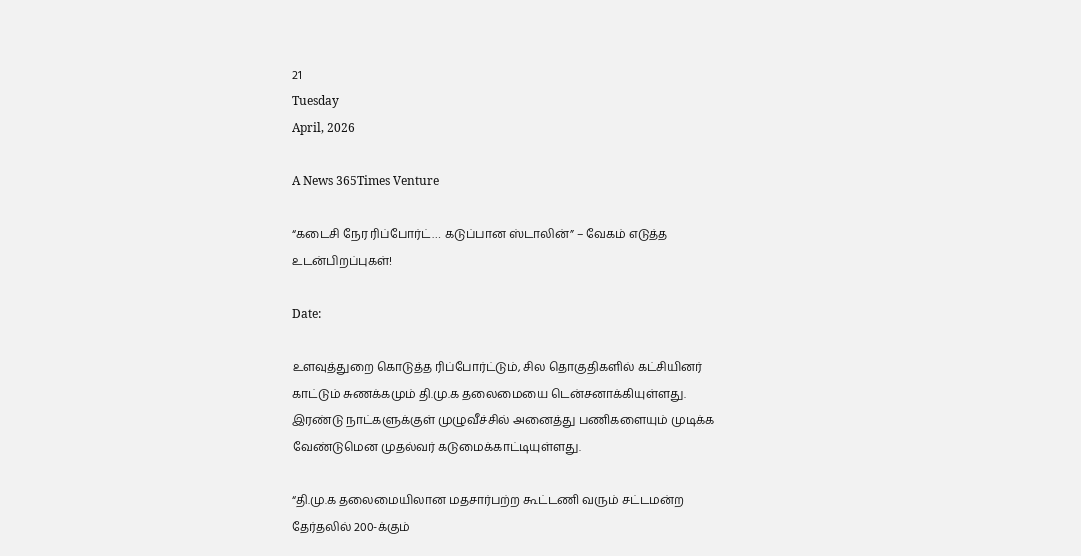21
Tuesday
April, 2026

A News 365Times Venture

“கடைசி நேர ரிப்போர்ட்… கடுப்பான ஸ்டாலின்” – வேகம் எடுத்த உடன்பிறப்புகள்!

Date:

உளவுத்துறை கொடுத்த ரிப்போர்ட்டும், சில தொகுதிகளில் கட்சியினர் காட்டும் சுணக்கமும் தி.மு.க தலைமையை டென்சனாக்கியுள்ளது. இரண்டு நாட்களுக்குள் முழுவீச்சில் அனைத்து பணிகளையும் முடிக்க வேண்டுமென முதல்வர் கடுமைக்காட்டியுள்ளது.

“தி.மு.க தலைமையிலான மதசார்பற்ற கூட்டணி வரும் சட்டமன்ற தேர்தலில் 200-க்கும்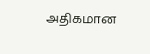அதிகமான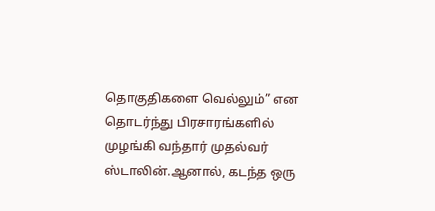தொகுதிகளை வெல்லும்” என தொடர்ந்து பிரசாரங்களில் முழங்கி வந்தார் முதல்வர் ஸ்டாலின்.ஆனால், கடந்த ஒரு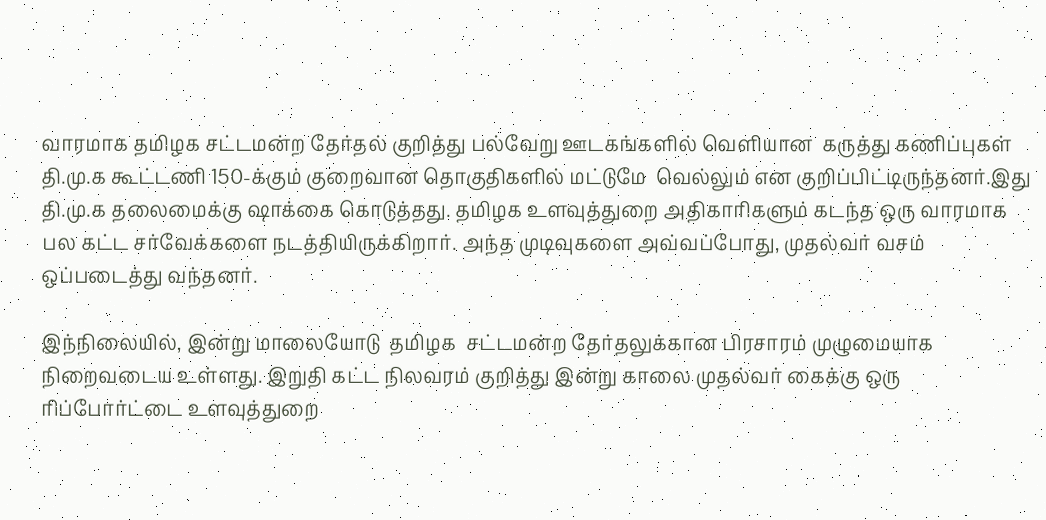வாரமாக தமிழக சட்டமன்ற தேர்தல் குறித்து பல்வேறு ஊடகங்களில் வெளியான  கருத்து கணிப்புகள் தி.மு.க கூட்டணி 150-க்கும் குறைவான தொகுதிகளில் மட்டுமே  வெல்லும் என குறிப்பிட்டிருந்தனர்.இது தி.மு.க தலைமைக்கு ஷாக்கை கொடுத்தது. தமிழக உளவுத்துறை அதிகாரிகளும் கடந்த ஒரு வாரமாக பல கட்ட சர்வேக்களை நடத்தியிருக்கிறார். அந்த முடிவுகளை அவ்வப்போது, முதல்வர் வசம் ஒப்படைத்து வந்தனர்.

இந்நிலையில், இன்று மாலையோடு  தமிழக  சட்டமன்ற தேர்தலுக்கான பிரசாரம் முழுமையாக நிறைவடைய உள்ளது. இறுதி கட்ட நிலவரம் குறித்து இன்று காலை முதல்வர் கைக்கு ஒரு ரிப்போர்ட்டை உளவுத்துறை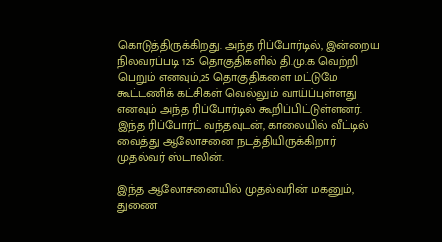கொடுத்திருக்கிறது. அந்த ரிப்போர்டில், இன்றைய நிலவரப்படி 125 தொகுதிகளில் தி.மு.க வெற்றி பெறும் எனவும்,25 தொகுதிகளை மட்டுமே கூட்டணிக் கட்சிகள் வெல்லும் வாய்ப்புள்ளது எனவும் அந்த ரிப்போர்டில் கூறிப்பிட்டுள்ளனர். இந்த ரிப்போர்ட் வந்தவுடன், காலையில் வீட்டில் வைத்து ஆலோசனை நடத்தியிருக்கிறார் முதல்வர் ஸ்டாலின்.

இந்த ஆலோசனையில் முதல்வரின் மகனும், துணை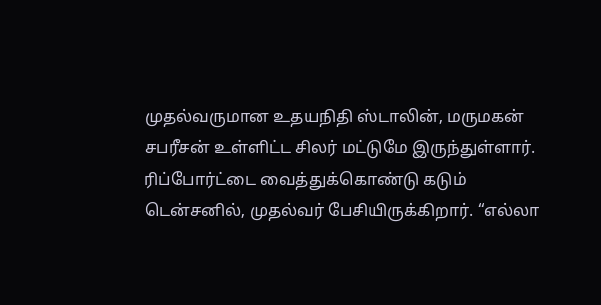முதல்வருமான உதயநிதி ஸ்டாலின், மருமகன் சபரீசன் உள்ளிட்ட சிலர் மட்டுமே இருந்துள்ளார். ரிப்போர்ட்டை வைத்துக்கொண்டு கடும் டென்சனில், முதல்வர் பேசியிருக்கிறார். “எல்லா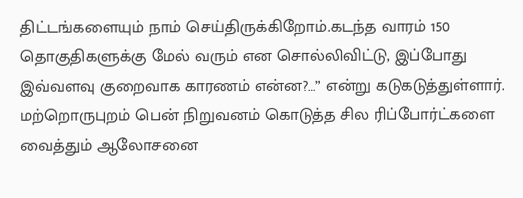திட்டங்களையும் நாம் செய்திருக்கிறோம்.கடந்த வாரம் 150 தொகுதிகளுக்கு மேல் வரும் என சொல்லிவிட்டு, இப்போது இவ்வளவு குறைவாக காரணம் என்ன?…” என்று கடுகடுத்துள்ளார். மற்றொருபுறம் பென் நிறுவனம் கொடுத்த சில ரிப்போர்ட்களை வைத்தும் ஆலோசனை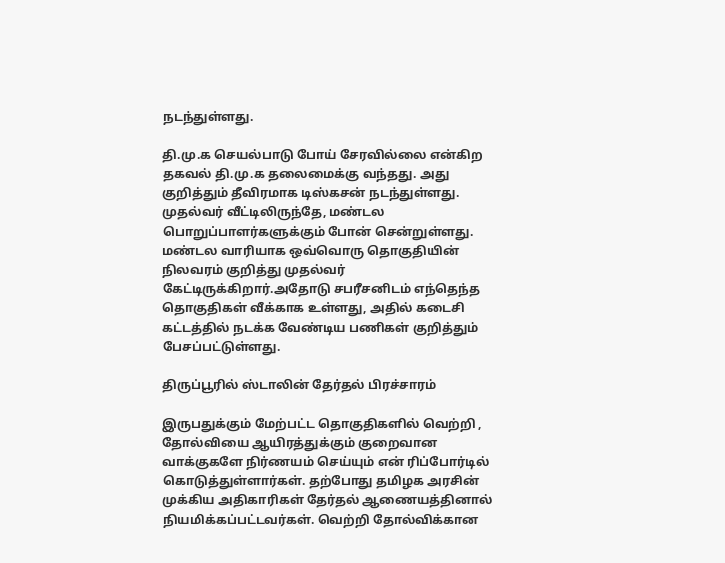நடந்துள்ளது.

தி.மு.க செயல்பாடு போய் சேரவில்லை என்கிற தகவல் தி.மு.க தலைமைக்கு வந்தது. அது குறித்தும் தீவிரமாக டிஸ்கசன் நடந்துள்ளது. முதல்வர் வீட்டிலிருந்தே, மண்டல பொறுப்பாளர்களுக்கும் போன் சென்றுள்ளது. மண்டல வாரியாக ஒவ்வொரு தொகுதியின் நிலவரம் குறித்து முதல்வர் கேட்டிருக்கிறார்.அதோடு சபரீசனிடம் எந்தெந்த தொகுதிகள் வீக்காக உள்ளது, அதில் கடைசி கட்டத்தில் நடக்க வேண்டிய பணிகள் குறித்தும் பேசப்பட்டுள்ளது.

திருப்பூரில் ஸ்டாலின் தேர்தல் பிரச்சாரம்

இருபதுக்கும் மேற்பட்ட தொகுதிகளில் வெற்றி , தோல்வியை ஆயிரத்துக்கும் குறைவான வாக்குகளே நிர்ணயம் செய்யும் என் ரிப்போர்டில் கொடுத்துள்ளார்கள். தற்போது தமிழக அரசின் முக்கிய அதிகாரிகள் தேர்தல் ஆணையத்தினால் நியமிக்கப்பட்டவர்கள். வெற்றி தோல்விக்கான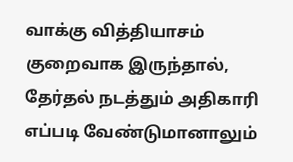வாக்கு வித்தியாசம் குறைவாக இருந்தால், தேர்தல் நடத்தும் அதிகாரி எப்படி வேண்டுமானாலும்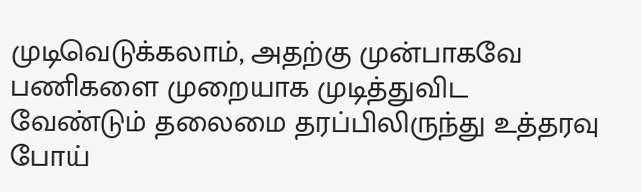முடிவெடுக்கலாம், அதற்கு முன்பாகவே பணிகளை முறையாக முடித்துவிட வேண்டும் தலைமை தரப்பிலிருந்து உத்தரவு போய்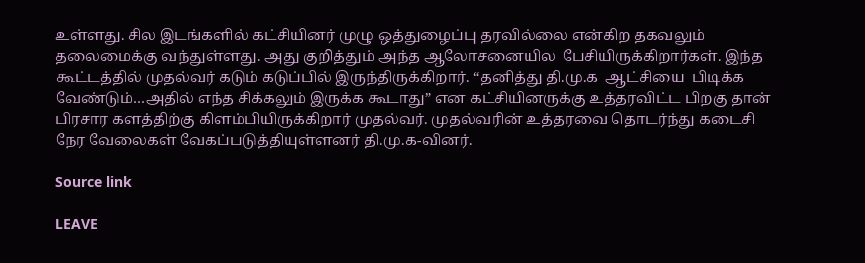உள்ளது. சில இடங்களில் கட்சியினர் முழு ஒத்துழைப்பு தரவில்லை என்கிற தகவலும் தலைமைக்கு வந்துள்ளது. அது குறித்தும் அந்த ஆலோசனையில  பேசியிருக்கிறார்கள். இந்த கூட்டத்தில் முதல்வர் கடும் கடுப்பில் இருந்திருக்கிறார். “தனித்து தி.மு.க  ஆட்சியை  பிடிக்க வேண்டும்…அதில் எந்த சிக்கலும் இருக்க கூடாது” என கட்சியினருக்கு உத்தரவிட்ட பிறகு தான் பிரசார களத்திற்கு கிளம்பியிருக்கிறார் முதல்வர். முதல்வரின் உத்தரவை தொடர்ந்து கடைசி நேர வேலைகள் வேகப்படுத்தியுள்ளனர் தி.மு.க-வினர்.

Source link

LEAVE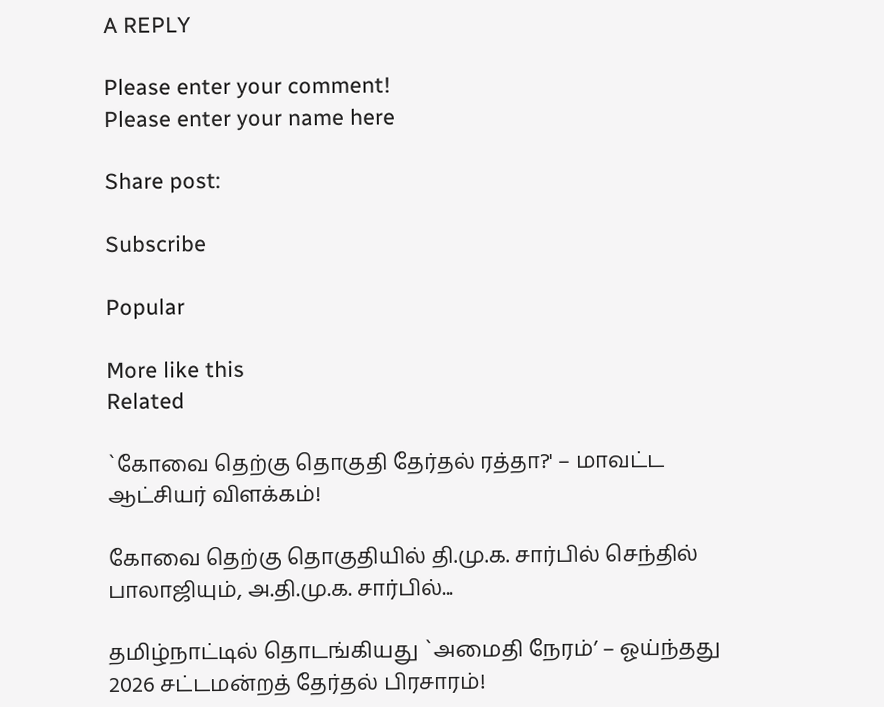A REPLY

Please enter your comment!
Please enter your name here

Share post:

Subscribe

Popular

More like this
Related

`கோவை தெற்கு தொகுதி தேர்தல் ரத்தா?' – மாவட்ட ஆட்சியர் விளக்கம்!

கோவை தெற்கு தொகுதியில் தி.மு.க. சார்பில் செந்தில் பாலாஜியும், அ.தி.மு.க. சார்பில்...

தமிழ்நாட்டில் தொடங்கியது `அமைதி நேரம்’ – ஓய்ந்தது 2026 சட்டமன்றத் தேர்தல் பிரசாரம்!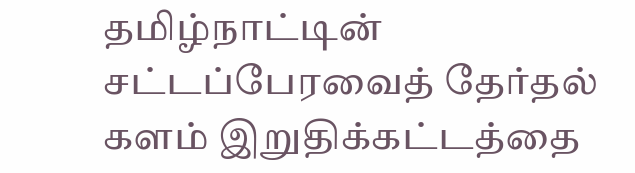தமிழ்நாட்டின் சட்டப்பேரவைத் தேர்தல் களம் இறுதிக்கட்டத்தை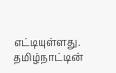எட்டியுள்ளது. தமிழ்நாட்டின்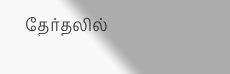தேர்தலில்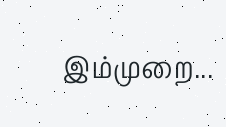இம்முறை...